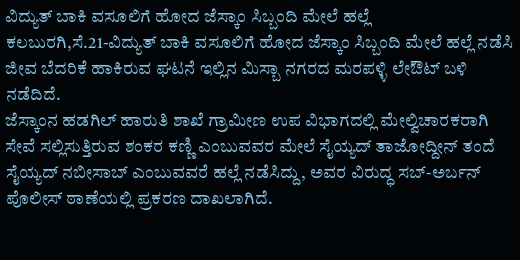ವಿದ್ಯುತ್ ಬಾಕಿ ವಸೂಲಿಗೆ ಹೋದ ಜೆಸ್ಕಾಂ ಸಿಬ್ಬಂದಿ ಮೇಲೆ ಹಲ್ಲೆ
ಕಲಬುರಗಿ,ಸೆ.21-ವಿದ್ಯುತ್ ಬಾಕಿ ವಸೂಲಿಗೆ ಹೋದ ಜೆಸ್ಕಾಂ ಸಿಬ್ಬಂದಿ ಮೇಲೆ ಹಲ್ಲೆ ನಡೆಸಿ ಜೀವ ಬೆದರಿಕೆ ಹಾಕಿರುವ ಘಟನೆ ಇಲ್ಲಿನ ಮಿಸ್ಬಾ ನಗರದ ಮರಪಳ್ಳಿ ಲೇಔಟ್ ಬಳಿ ನಡೆದಿದೆ.
ಜೆಸ್ಕಾಂನ ಹಡಗಿಲ್ ಹಾರುತಿ ಶಾಖೆ ಗ್ರಾಮೀಣ ಉಪ ವಿಭಾಗದಲ್ಲಿ ಮೇಲ್ವಿಚಾರಕರಾಗಿ ಸೇವೆ ಸಲ್ಲಿಸುತ್ತಿರುವ ಶಂಕರ ಕಣ್ಣಿ ಎಂಬುವವರ ಮೇಲೆ ಸೈಯ್ಯದ್ ತಾಜೋದ್ದೀನ್ ತಂದೆ ಸೈಯ್ಯದ್ ನಬೀಸಾಬ್ ಎಂಬುವವರೆ ಹಲ್ಲೆ ನಡೆಸಿದ್ದು, ಅವರ ವಿರುದ್ಧ ಸಬ್-ಅರ್ಬನ್ ಪೊಲೀಸ್ ಠಾಣೆಯಲ್ಲಿ ಪ್ರಕರಣ ದಾಖಲಾಗಿದೆ.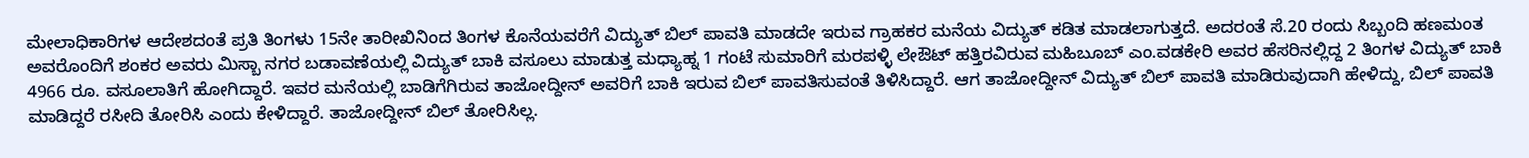ಮೇಲಾಧಿಕಾರಿಗಳ ಆದೇಶದಂತೆ ಪ್ರತಿ ತಿಂಗಳು 15ನೇ ತಾರೀಖಿನಿಂದ ತಿಂಗಳ ಕೊನೆಯವರೆಗೆ ವಿದ್ಯುತ್ ಬಿಲ್ ಪಾವತಿ ಮಾಡದೇ ಇರುವ ಗ್ರಾಹಕರ ಮನೆಯ ವಿದ್ಯುತ್ ಕಡಿತ ಮಾಡಲಾಗುತ್ತದೆ. ಅದರಂತೆ ಸೆ.20 ರಂದು ಸಿಬ್ಬಂದಿ ಹಣಮಂತ ಅವರೊಂದಿಗೆ ಶಂಕರ ಅವರು ಮಿಸ್ಬಾ ನಗರ ಬಡಾವಣೆಯಲ್ಲಿ ವಿದ್ಯುತ್ ಬಾಕಿ ವಸೂಲು ಮಾಡುತ್ತ ಮಧ್ಯಾಹ್ನ 1 ಗಂಟೆ ಸುಮಾರಿಗೆ ಮರಪಳ್ಳಿ ಲೇಔಟ್ ಹತ್ತಿರವಿರುವ ಮಹಿಬೂಬ್ ಎಂ.ವಡಕೇರಿ ಅವರ ಹೆಸರಿನಲ್ಲಿದ್ದ 2 ತಿಂಗಳ ವಿದ್ಯುತ್ ಬಾಕಿ 4966 ರೂ. ವಸೂಲಾತಿಗೆ ಹೋಗಿದ್ದಾರೆ. ಇವರ ಮನೆಯಲ್ಲಿ ಬಾಡಿಗೆಗಿರುವ ತಾಜೋದ್ದೀನ್ ಅವರಿಗೆ ಬಾಕಿ ಇರುವ ಬಿಲ್ ಪಾವತಿಸುವಂತೆ ತಿಳಿಸಿದ್ದಾರೆ. ಆಗ ತಾಜೋದ್ದೀನ್ ವಿದ್ಯುತ್ ಬಿಲ್ ಪಾವತಿ ಮಾಡಿರುವುದಾಗಿ ಹೇಳಿದ್ದು, ಬಿಲ್ ಪಾವತಿ ಮಾಡಿದ್ದರೆ ರಸೀದಿ ತೋರಿಸಿ ಎಂದು ಕೇಳಿದ್ದಾರೆ. ತಾಜೋದ್ದೀನ್ ಬಿಲ್ ತೋರಿಸಿಲ್ಲ.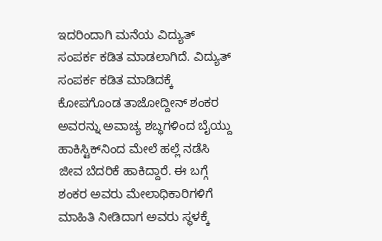ಇದರಿಂದಾಗಿ ಮನೆಯ ವಿದ್ಯುತ್ ಸಂಪರ್ಕ ಕಡಿತ ಮಾಡಲಾಗಿದೆ. ವಿದ್ಯುತ್ ಸಂಪರ್ಕ ಕಡಿತ ಮಾಡಿದಕ್ಕೆ ಕೋಪಗೊಂಡ ತಾಜೋದ್ದೀನ್ ಶಂಕರ ಅವರನ್ನು ಅವಾಚ್ಯ ಶಬ್ಧಗಳಿಂದ ಬೈಯ್ದು ಹಾಕಿಸ್ಟಿಕ್‍ನಿಂದ ಮೇಲೆ ಹಲ್ಲೆ ನಡೆಸಿ ಜೀವ ಬೆದರಿಕೆ ಹಾಕಿದ್ದಾರೆ. ಈ ಬಗ್ಗೆ ಶಂಕರ ಅವರು ಮೇಲಾಧಿಕಾರಿಗಳಿಗೆ ಮಾಹಿತಿ ನೀಡಿದಾಗ ಅವರು ಸ್ಥಳಕ್ಕೆ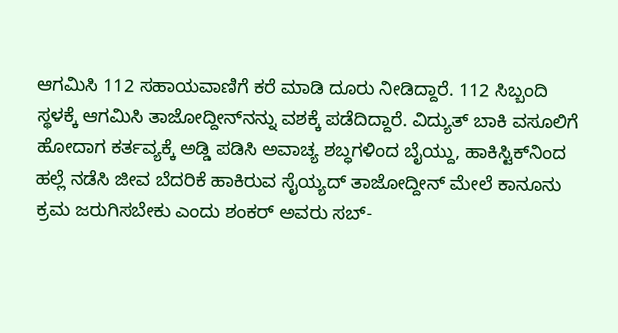ಆಗಮಿಸಿ 112 ಸಹಾಯವಾಣಿಗೆ ಕರೆ ಮಾಡಿ ದೂರು ನೀಡಿದ್ದಾರೆ. 112 ಸಿಬ್ಬಂದಿ ಸ್ಥಳಕ್ಕೆ ಆಗಮಿಸಿ ತಾಜೋದ್ದೀನ್‍ನನ್ನು ವಶಕ್ಕೆ ಪಡೆದಿದ್ದಾರೆ. ವಿದ್ಯುತ್ ಬಾಕಿ ವಸೂಲಿಗೆ ಹೋದಾಗ ಕರ್ತವ್ಯಕ್ಕೆ ಅಡ್ಡಿ ಪಡಿಸಿ ಅವಾಚ್ಯ ಶಬ್ಧಗಳಿಂದ ಬೈಯ್ದು, ಹಾಕಿಸ್ಟಿಕ್‍ನಿಂದ ಹಲ್ಲೆ ನಡೆಸಿ ಜೀವ ಬೆದರಿಕೆ ಹಾಕಿರುವ ಸೈಯ್ಯದ್ ತಾಜೋದ್ದೀನ್ ಮೇಲೆ ಕಾನೂನು ಕ್ರಮ ಜರುಗಿಸಬೇಕು ಎಂದು ಶಂಕರ್ ಅವರು ಸಬ್-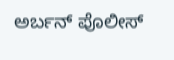ಅರ್ಬನ್ ಪೊಲೀಸ್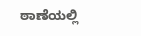ಠಾಣೆಯಲ್ಲಿ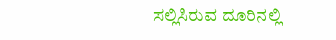ಸಲ್ಲಿಸಿರುವ ದೂರಿನಲ್ಲಿ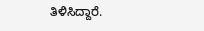ತಿಳಿಸಿದ್ದಾರೆ.